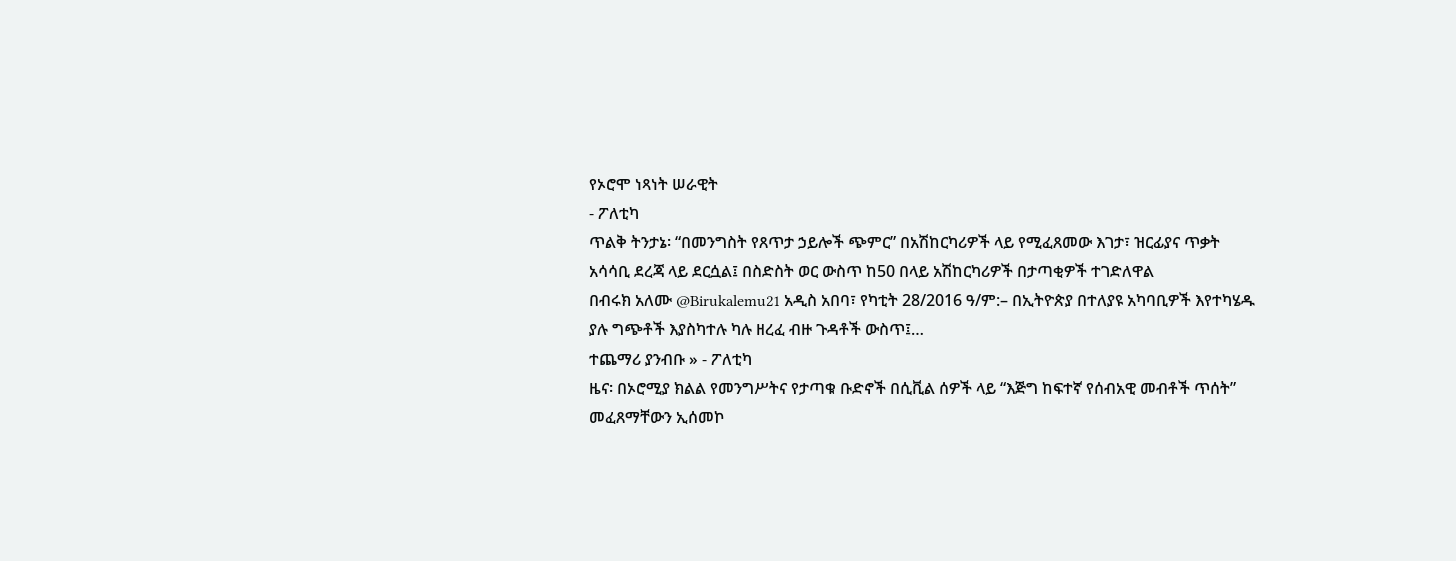የኦሮሞ ነጻነት ሠራዊት
- ፖለቲካ
ጥልቅ ትንታኔ፡ “በመንግስት የጸጥታ ኃይሎች ጭምር” በአሽከርካሪዎች ላይ የሚፈጸመው እገታ፣ ዝርፊያና ጥቃት አሳሳቢ ደረጃ ላይ ደርሷል፤ በስድስት ወር ውስጥ ከ50 በላይ አሽከርካሪዎች በታጣቂዎች ተገድለዋል
በብሩክ አለሙ @Birukalemu21 አዲስ አበባ፣ የካቲት 28/2016 ዓ/ም:– በኢትዮጵያ በተለያዩ አካባቢዎች እየተካሄዱ ያሉ ግጭቶች እያስካተሉ ካሉ ዘረፈ ብዙ ጉዳቶች ውስጥ፤…
ተጨማሪ ያንብቡ » - ፖለቲካ
ዜና፡ በኦሮሚያ ክልል የመንግሥትና የታጣቁ ቡድኖች በሲቪል ሰዎች ላይ “እጅግ ከፍተኛ የሰብአዊ መብቶች ጥሰት” መፈጸማቸውን ኢሰመኮ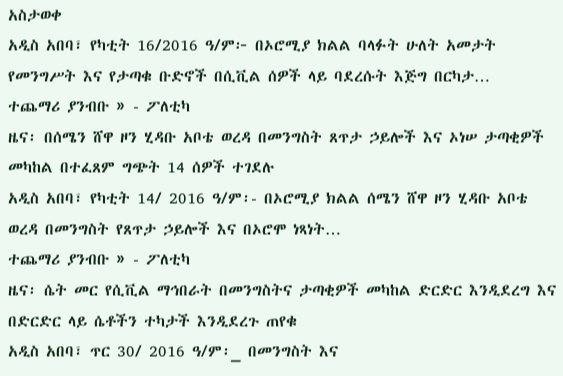አስታወቀ
አዲስ አበባ፣ የካቲት 16/2016 ዓ/ም፦ በኦሮሚያ ክልል ባላፉት ሁለት አመታት የመንግሥት እና የታጣቁ ቡድኖች በሲቪል ሰዎች ላይ ባደረሱት እጅግ በርካታ…
ተጨማሪ ያንብቡ » - ፖለቲካ
ዜና፡ በሰሜን ሸዋ ዞን ሂዳቡ አቦቴ ወረዳ በመንግስት ጸጥታ ኃይሎች እና ኦነሠ ታጣቂዎች መካከል በተፈጸም ግጭት 14 ሰዎች ተገደሉ
አዲስ አበባ፣ የካቲት 14/ 2016 ዓ/ም፡- በኦሮሚያ ክልል ሰሜን ሸዋ ዞን ሂዳቡ አቦቴ ወረዳ በመንግስት የጸጥታ ኃይሎች እና በኦሮሞ ነጻነት…
ተጨማሪ ያንብቡ » - ፖለቲካ
ዜና፡ ሴት መር የሲቪል ማኅበራት በመንግስትና ታጣቂዎች መካከል ድርድር እንዲደረግ እና በድርድር ላይ ሴቶችን ተካታች እንዲደረጉ ጠየቁ
አዲስ አበባ፣ ጥር 30/ 2016 ዓ/ም፡_ በመንግስት እና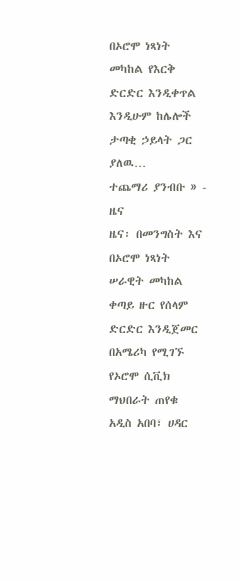በኦሮሞ ነጻነት መካከል የእርቅ ድርድር እንዲቀጥል እንዲሁም ከሌሎች ታጣቂ ኃይላት ጋር ያለዉ…
ተጨማሪ ያንብቡ » - ዜና
ዜና፡ በመንግስት እና በኦሮሞ ነጻነት ሠራዊት መካከል ቀጣይ ዙር የሰላም ድርድር እንዲጀመር በአሜሪካ የሚገኙ የኦሮሞ ሲቪክ ማህበራት ጠየቁ
አዲስ አበባ፣ ሀዳር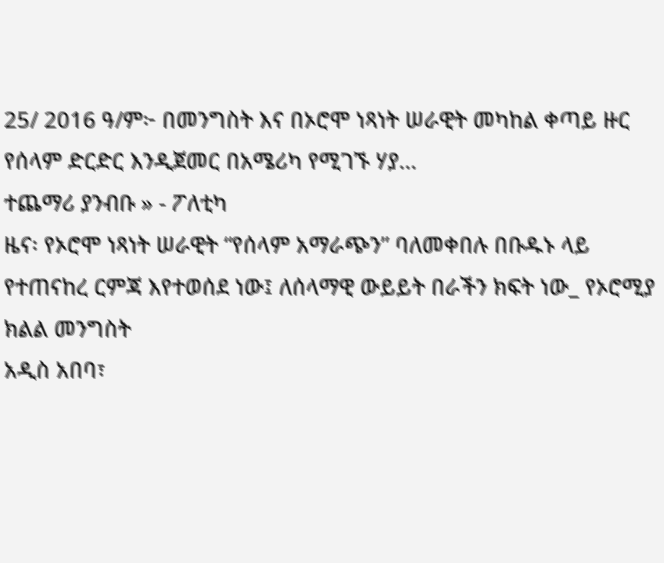25/ 2016 ዓ/ም፦ በመንግስት እና በኦሮሞ ነጻነት ሠራዊት መካከል ቀጣይ ዙር የሰላም ድርድር እንዲጀመር በአሜሪካ የሚገኙ ሃያ…
ተጨማሪ ያንብቡ » - ፖለቲካ
ዜና፡ የኦሮሞ ነጻነት ሠራዊት “የሰላም አማራጭን” ባለመቀበሉ በቡዱኑ ላይ የተጠናከረ ርምጃ እየተወሰደ ነው፤ ለሰላማዊ ውይይት በራችን ክፍት ነው_ የኦሮሚያ ክልል መንግስት
አዲስ አበባ፣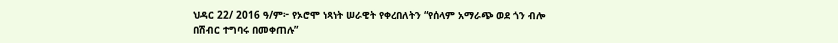ህዳር 22/ 2016 ዓ/ም፦ የኦሮሞ ነጻነት ሠራዊት የቀረበለትን “የሰላም አማራጭ ወደ ጎን ብሎ በሽብር ተግባሩ በመቀጠሉ”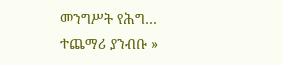መንግሥት የሕግ…
ተጨማሪ ያንብቡ »